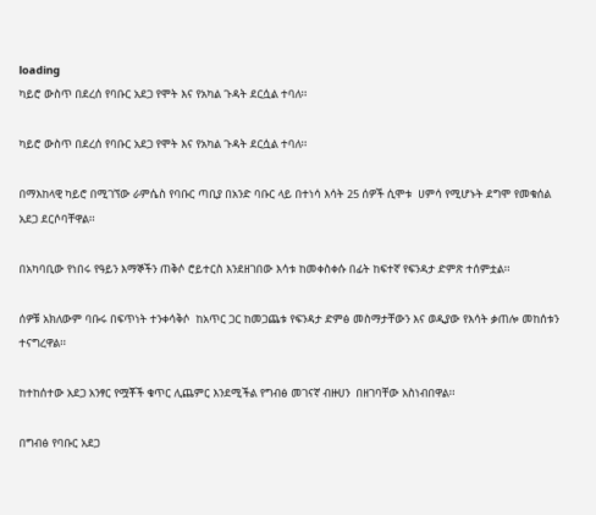loading
ካይሮ ውስጥ በደረሰ የባቡር አደጋ የሞት እና የአካል ጉዳት ደርሷል ተባለ፡፡

ካይሮ ውስጥ በደረሰ የባቡር አደጋ የሞት እና የአካል ጉዳት ደርሷል ተባለ፡፡

በማእከላዊ ካይሮ በሚገኘው ራምሴስ የባቡር ጣቢያ በአንድ ባቡር ላይ በተነሳ እሳት 25 ሰዎች ሲሞቱ  ሀምሳ የሚሆኑት ደግሞ የመቁሰል አደጋ ደርሶባቸዋል፡፡

በአካባቢው የነበሩ የዓይን እማኞችን ጠቅሶ ሮይተርስ እንደዘገበው እሳቱ ከመቀስቀሱ በፊት ከፍተኛ የፍንዳታ ድምጽ ተሰምቷል፡፡

ሰዎቹ አክለውም ባቡሩ በፍጥነት ተንቀሳቅሶ  ከአጥር ጋር ከመጋጨቱ የፍንዳታ ድምፅ መስማታቸውን እና ወዲያው የእሳት ቃጠሎ መከሰቱን ተናግረዋል፡፡

ከተከሰተው አደጋ አንፃር የሟቾች ቁጥር ሊጨምር እንደሚችል የግብፅ መገናኛ ብዙሀን  በዘገባቸው አስነብበዋል፡፡

በግብፅ የባቡር አደጋ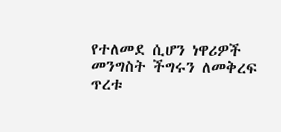የተለመደ ሲሆን ነዋሪዎች መንግስት ችግሩን ለመቅረፍ ጥረቱ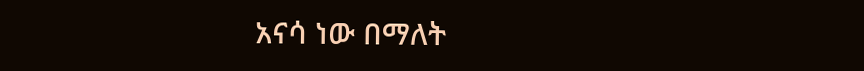አናሳ ነው በማለት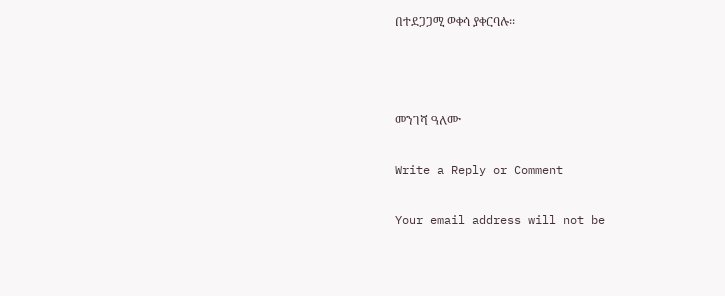በተደጋጋሚ ወቀሳ ያቀርባሉ፡፡



መንገሻ ዓለሙ

Write a Reply or Comment

Your email address will not be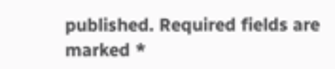published. Required fields are marked *